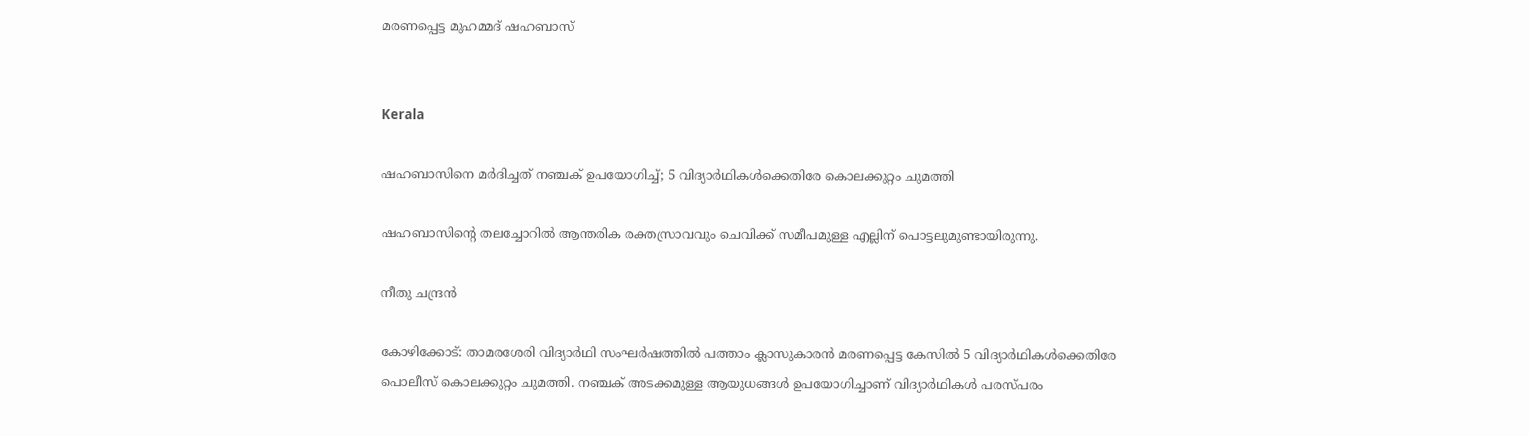മരണപ്പെട്ട മുഹമ്മദ് ഷഹബാസ്


Kerala

ഷഹബാസിനെ മർദിച്ചത് നഞ്ചക് ഉപയോഗിച്ച്; 5 വിദ്യാർഥികൾക്കെതിരേ കൊലക്കുറ്റം ചുമത്തി

ഷഹബാസിന്‍റെ തലച്ചോറിൽ ആന്തരിക രക്തസ്രാവവും ചെവിക്ക് സമീപമുള്ള എല്ലിന് പൊട്ടലുമുണ്ടായിരുന്നു.

നീതു ചന്ദ്രൻ

കോഴിക്കോട്: താമരശേരി വിദ്യാർഥി സംഘർഷത്തിൽ പത്താം ക്ലാസുകാരൻ മരണപ്പെട്ട കേസിൽ 5 വിദ്യാർഥികൾക്കെതിരേ പൊലീസ് കൊലക്കുറ്റം ചുമത്തി. നഞ്ചക് അടക്കമുള്ള ആയുധങ്ങൾ ഉപയോഗിച്ചാണ് വിദ്യാർഥികൾ പരസ്പരം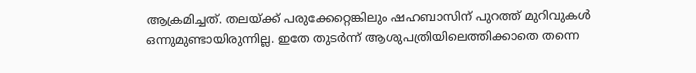ആക്രമിച്ചത്. തലയ്ക്ക് പരുക്കേറ്റെങ്കിലും ഷഹബാസിന് പുറത്ത് മുറിവുകൾ ഒന്നുമുണ്ടായിരുന്നില്ല. ഇതേ തുടർന്ന് ആശുപത്രിയിലെത്തിക്കാതെ തന്നെ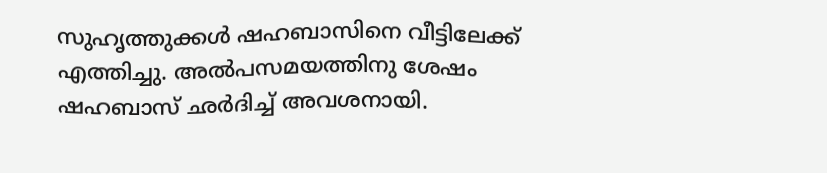സുഹൃത്തുക്കൾ ഷഹബാസിനെ വീട്ടിലേക്ക് എത്തിച്ചു. അൽപസമയത്തിനു ശേഷം ഷഹബാസ് ഛർദിച്ച് അവശനായി.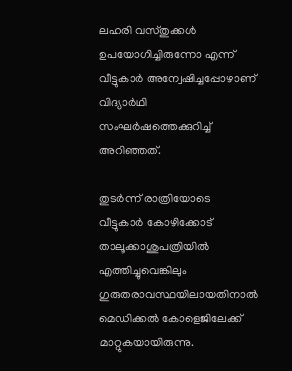ലഹരി വസ്തുക്കൾ ഉപയോഗിച്ചിരുന്നോ എന്ന് വീട്ടുകാർ അന്വേഷിച്ചപ്പോഴാണ് വിദ്യാർഥി സംഘർഷത്തെക്കുറിച്ച് അറിഞ്ഞത്.

തുടർന്ന് രാത്രിയോടെ വീട്ടുകാർ കോഴിക്കോട് താലൂക്കാശുപത്രിയിൽ എത്തിച്ചുവെങ്കിലും ഗുരുതരാവസ്ഥയിലായതിനാൽ മെഡിക്കൽ കോളെജിലേക്ക് മാറ്റുകയായിരുന്നു.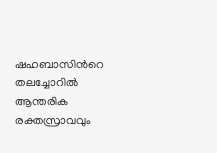ഷഹബാസിന്‍റെ തലച്ചോറിൽ ആന്തരിക രക്തസ്രാവവും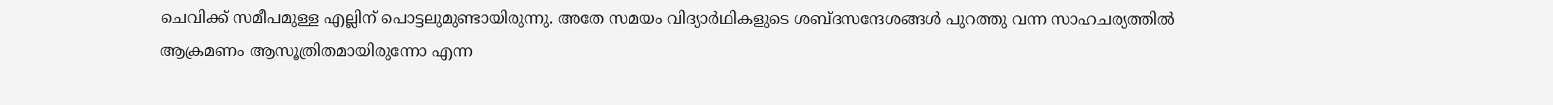ചെവിക്ക് സമീപമുള്ള എല്ലിന് പൊട്ടലുമുണ്ടായിരുന്നു. അതേ സമയം വിദ്യാർഥികളുടെ ശബ്ദസന്ദേശങ്ങൾ പുറത്തു വന്ന സാഹചര്യത്തിൽ ആക്രമണം ആസൂത്രിതമായിരുന്നോ എന്ന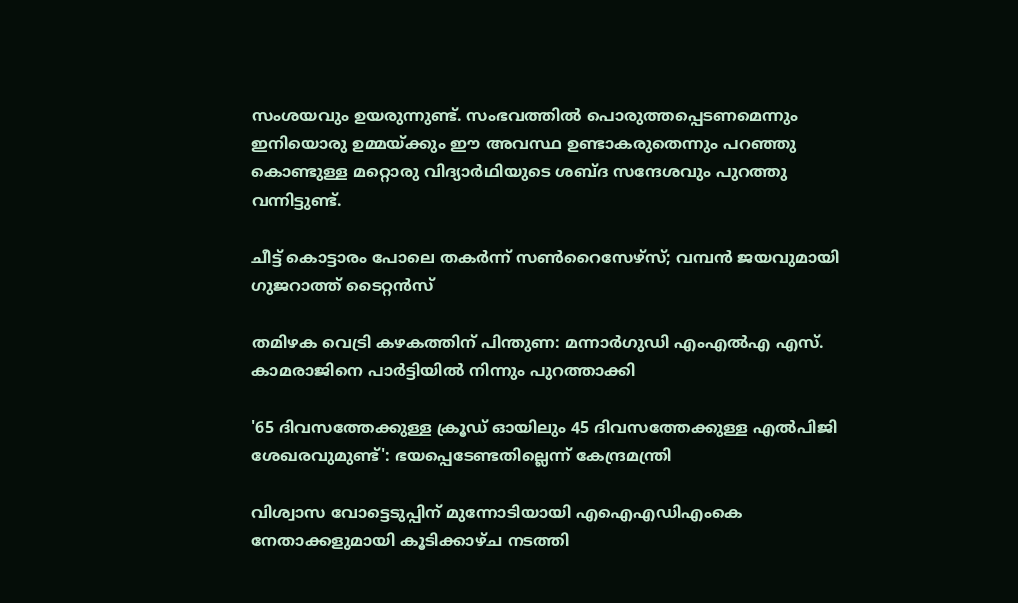സംശയവും ഉയരുന്നുണ്ട്. സംഭവത്തിൽ പൊരുത്തപ്പെടണമെന്നും ഇനിയൊരു ഉമ്മയ്ക്കും ഈ അവസ്ഥ ഉണ്ടാകരുതെന്നും പറഞ്ഞു കൊണ്ടുള്ള മറ്റൊരു വിദ്യാർഥിയുടെ ശബ്ദ സന്ദേശവും പുറത്തു വന്നിട്ടുണ്ട്.

ചീട്ട് കൊട്ടാരം പോലെ തകർന്ന് സൺറൈസേഴ്‌സ്; വമ്പൻ ജയവുമായി ഗുജറാത്ത് ടൈറ്റൻസ്

തമിഴക വെട്രി കഴകത്തിന് പിന്തുണ: മന്നാർഗുഡി എംഎൽഎ എസ്. കാമരാജിനെ പാർട്ടിയിൽ നിന്നും പുറത്താക്കി

'65 ദിവസത്തേക്കുള്ള ക്രൂഡ് ഓയിലും 45 ദിവസത്തേക്കുള്ള എൽപിജി ശേഖരവുമുണ്ട്': ഭയപ്പെടേണ്ടതില്ലെന്ന് കേന്ദ്രമന്ത്രി

വിശ്വാസ വോട്ടെടുപ്പിന് മുന്നോടിയായി എഐഎഡിഎംകെ നേതാക്കളുമായി കൂടിക്കാഴ്ച നടത്തി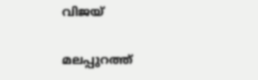വിജയ്

മലപ്പുറത്ത്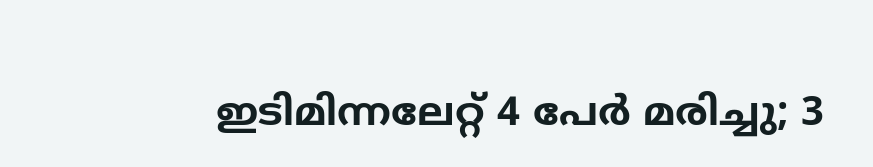ഇടിമിന്നലേറ്റ് 4 പേർ മരിച്ചു; 3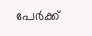പേർക്ക്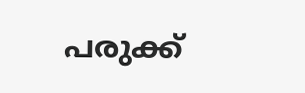പരുക്ക്